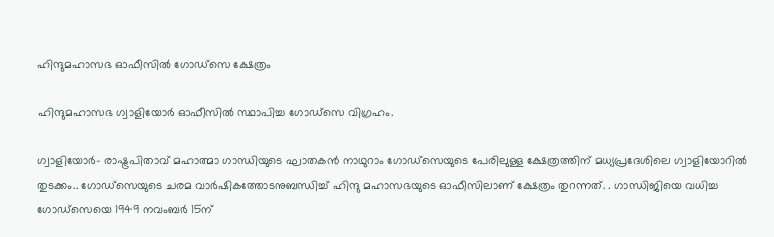ഹിന്ദുമഹാസഭ ഓഫീസില്‍ ഗോഡ്‌സെ ക്ഷേത്രം

ഹിന്ദുമഹാസഭ ഗ്വാളിയോര്‍ ഓഫീസില്‍ സ്ഥാപിച്ച ഗോഡ്‌സെ വിഗ്രഹം.

ഗ്വാളിയോര്‍- രാഷ്ട്രപിതാവ് മഹാത്മാ ഗാന്ധിയുടെ ഘാതകന്‍ നാഥുറാം ഗോഡ്‌സെയുടെ പേരിലുള്ള ക്ഷേത്രത്തിന് മധ്യപ്രദേശിലെ ഗ്വാളിയോറില്‍  തുടക്കം.. ഗോഡ്‌സെയുടെ ചരമ വാര്‍ഷികത്തോടനുബന്ധിച്ച് ഹിന്ദു മഹാസഭയുടെ ഓഫീസിലാണ് ക്ഷേത്രം തുറന്നത്. . ഗാന്ധിജിയെ വധിച്ച ഗോഡ്‌സെയെ 1949 നവംബര്‍ 15ന്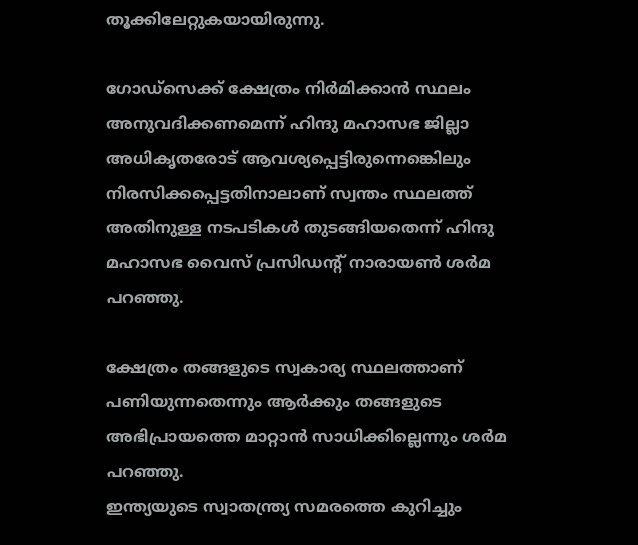തൂക്കിലേറ്റുകയായിരുന്നു.

ഗോഡ്‌സെക്ക് ക്ഷേത്രം നിര്‍മിക്കാന്‍ സ്ഥലം അനുവദിക്കണമെന്ന് ഹിന്ദു മഹാസഭ ജില്ലാ അധികൃതരോട് ആവശ്യപ്പെട്ടിരുന്നെങ്കെിലും  നിരസിക്കപ്പെട്ടതിനാലാണ് സ്വന്തം സ്ഥലത്ത് അതിനുള്ള നടപടികള്‍ തുടങ്ങിയതെന്ന് ഹിന്ദു മഹാസഭ വൈസ് പ്രസിഡന്റ് നാരായണ്‍ ശര്‍മ പറഞ്ഞു.

ക്ഷേത്രം തങ്ങളുടെ സ്വകാര്യ സ്ഥലത്താണ് പണിയുന്നതെന്നും ആര്‍ക്കും തങ്ങളുടെ അഭിപ്രായത്തെ മാറ്റാന്‍ സാധിക്കില്ലെന്നും ശര്‍മ പറഞ്ഞു.
ഇന്ത്യയുടെ സ്വാതന്ത്ര്യ സമരത്തെ കുറിച്ചും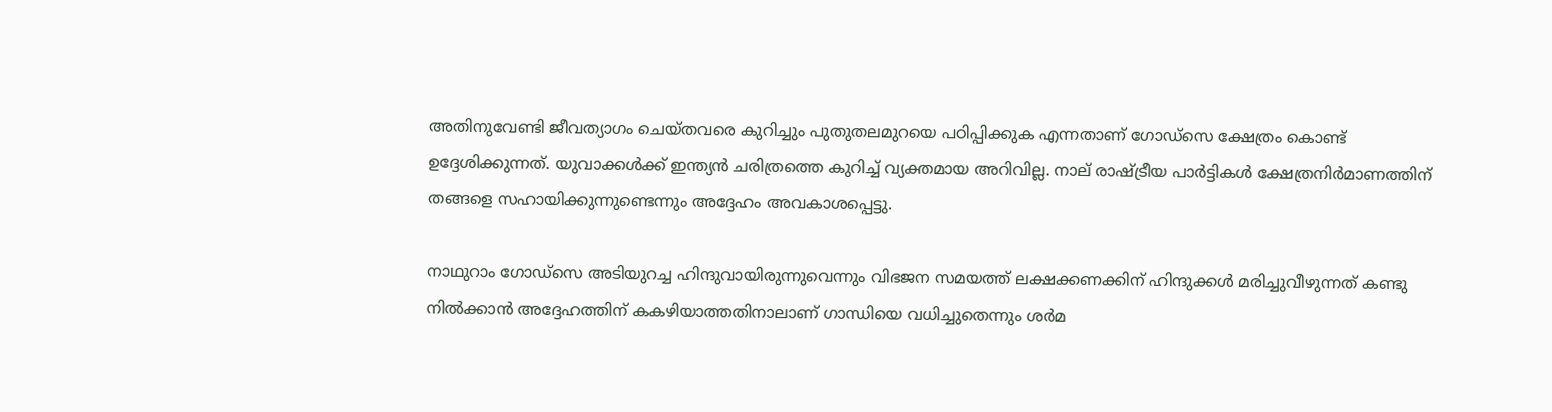അതിനുവേണ്ടി ജീവത്യാഗം ചെയ്തവരെ കുറിച്ചും പുതുതലമുറയെ പഠിപ്പിക്കുക എന്നതാണ് ഗോഡ്‌സെ ക്ഷേത്രം കൊണ്ട് ഉദ്ദേശിക്കുന്നത്. യുവാക്കള്‍ക്ക് ഇന്ത്യന്‍ ചരിത്രത്തെ കുറിച്ച് വ്യക്തമായ അറിവില്ല. നാല് രാഷ്ട്രീയ പാര്‍ട്ടികള്‍ ക്ഷേത്രനിര്‍മാണത്തിന് തങ്ങളെ സഹായിക്കുന്നുണ്ടെന്നും അദ്ദേഹം അവകാശപ്പെട്ടു.

നാഥുറാം ഗോഡ്‌സെ അടിയുറച്ച ഹിന്ദുവായിരുന്നുവെന്നും വിഭജന സമയത്ത് ലക്ഷക്കണക്കിന് ഹിന്ദുക്കള്‍ മരിച്ചുവീഴുന്നത് കണ്ടു നില്‍ക്കാന്‍ അദ്ദേഹത്തിന് കകഴിയാത്തതിനാലാണ് ഗാന്ധിയെ വധിച്ചുതെന്നും ശര്‍മ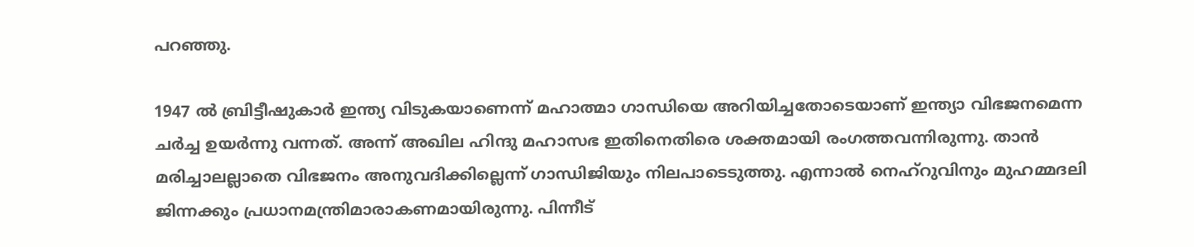പറഞ്ഞു.

1947 ല്‍ ബ്രിട്ടീഷുകാര്‍ ഇന്ത്യ വിടുകയാണെന്ന് മഹാത്മാ ഗാന്ധിയെ അറിയിച്ചതോടെയാണ് ഇന്ത്യാ വിഭജനമെന്ന ചര്‍ച്ച ഉയര്‍ന്നു വന്നത്. അന്ന് അഖില ഹിന്ദു മഹാസഭ ഇതിനെതിരെ ശക്തമായി രംഗത്തവന്നിരുന്നു. താന്‍ മരിച്ചാലല്ലാതെ വിഭജനം അനുവദിക്കില്ലെന്ന് ഗാന്ധിജിയും നിലപാടെടുത്തു. എന്നാല്‍ നെഹ്‌റുവിനും മുഹമ്മദലി ജിന്നക്കും പ്രധാനമന്ത്രിമാരാകണമായിരുന്നു. പിന്നീട്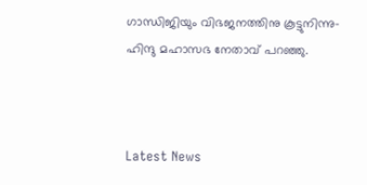ഗാന്ധിജിയും വിഭജനത്തിനു കൂട്ടുനിന്നു- ഹിന്ദു മഹാസഭ നേതാവ് പറഞ്ഞു.



Latest News